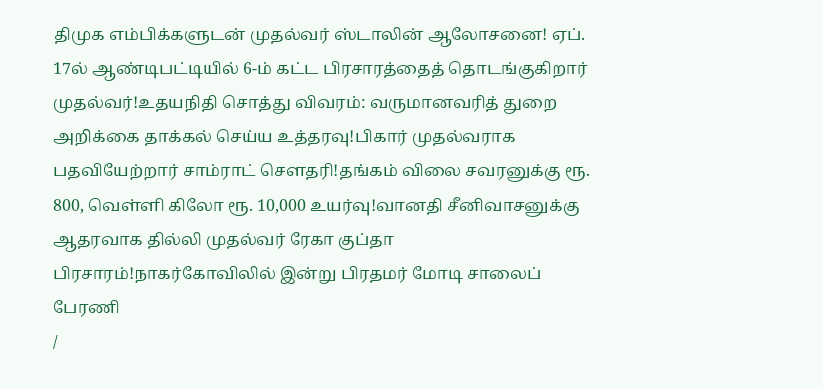திமுக எம்பிக்களுடன் முதல்வர் ஸ்டாலின் ஆலோசனை! ஏப். 17ல் ஆண்டிபட்டியில் 6-ம் கட்ட பிரசாரத்தைத் தொடங்குகிறார் முதல்வர்!உதயநிதி சொத்து விவரம்: வருமானவரித் துறை அறிக்கை தாக்கல் செய்ய உத்தரவு!பிகார் முதல்வராக பதவியேற்றார் சாம்ராட் சௌதரி!தங்கம் விலை சவரனுக்கு ரூ. 800, வெள்ளி கிலோ ரூ. 10,000 உயர்வு!வானதி சீனிவாசனுக்கு ஆதரவாக தில்லி முதல்வர் ரேகா குப்தா பிரசாரம்!நாகர்கோவிலில் இன்று பிரதமர் மோடி சாலைப் பேரணி
/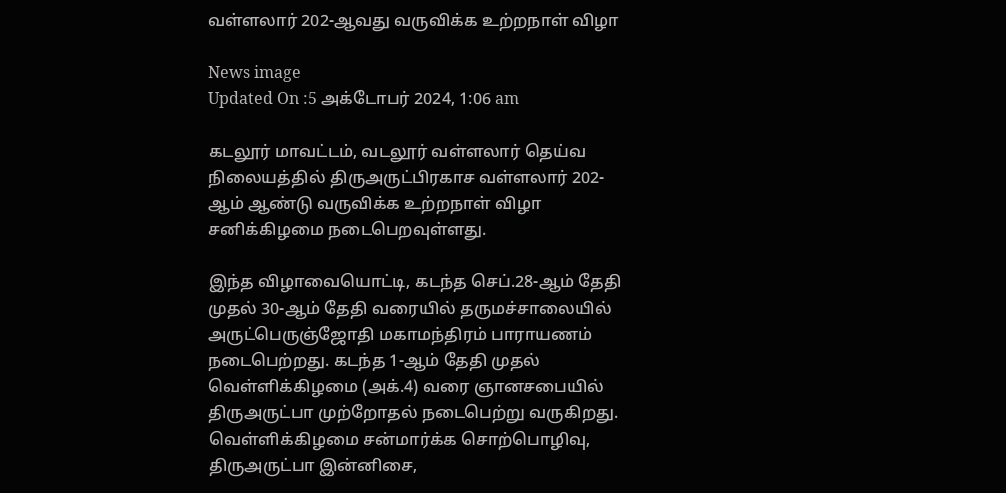வள்ளலார் 202-ஆவது வருவிக்க உற்றநாள் விழா

News image
Updated On :5 அக்டோபர் 2024, 1:06 am

கடலூர் மாவட்டம், வடலூர் வள்ளலார் தெய்வ நிலையத்தில் திருஅருட்பிரகாச வள்ளலார் 202-ஆம் ஆண்டு வருவிக்க உற்றநாள் விழா சனிக்கிழமை நடைபெறவுள்ளது.

இந்த விழாவையொட்டி, கடந்த செப்.28-ஆம் தேதி முதல் 30-ஆம் தேதி வரையில் தருமச்சாலையில் அருட்பெருஞ்ஜோதி மகாமந்திரம் பாராயணம் நடைபெற்றது. கடந்த 1-ஆம் தேதி முதல் வெள்ளிக்கிழமை (அக்.4) வரை ஞானசபையில் திருஅருட்பா முற்றோதல் நடைபெற்று வருகிறது. வெள்ளிக்கிழமை சன்மார்க்க சொற்பொழிவு, திருஅருட்பா இன்னிசை,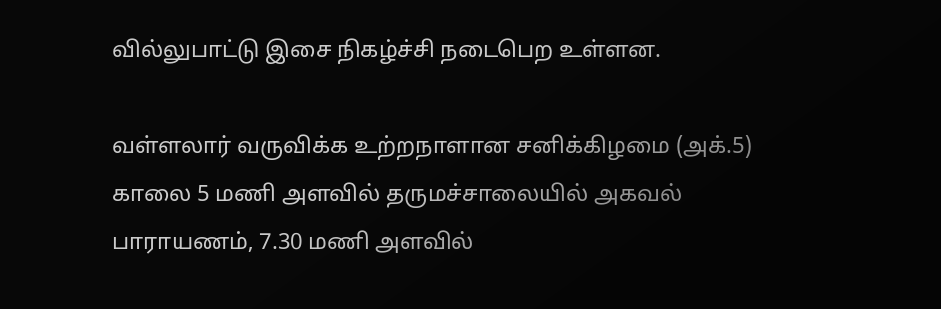வில்லுபாட்டு இசை நிகழ்ச்சி நடைபெற உள்ளன.

வள்ளலார் வருவிக்க உற்றநாளான சனிக்கிழமை (அக்.5) காலை 5 மணி அளவில் தருமச்சாலையில் அகவல் பாராயணம், 7.30 மணி அளவில்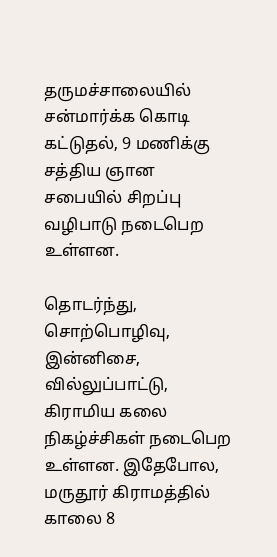தருமச்சாலையில் சன்மார்க்க கொடி கட்டுதல், 9 மணிக்கு சத்திய ஞான சபையில் சிறப்பு வழிபாடு நடைபெற உள்ளன.

தொடர்ந்து, சொற்பொழிவு, இன்னிசை, வில்லுப்பாட்டு, கிராமிய கலை நிகழ்ச்சிகள் நடைபெற உள்ளன. இதேபோல, மருதூர் கிராமத்தில் காலை 8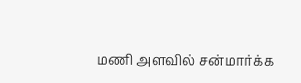மணி அளவில் சன்மார்க்க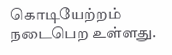கொடியேற்றம் நடைபெற உள்ளது.